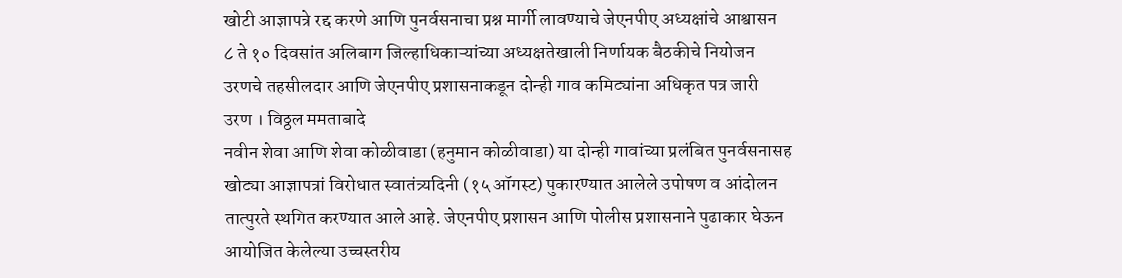खोटी आज्ञापत्रे रद्द करणे आणि पुनर्वसनाचा प्रश्न मार्गी लावण्याचे जेएनपीए अध्यक्षांचे आश्वासन
८ ते १० दिवसांत अलिबाग जिल्हाधिकाऱ्यांच्या अध्यक्षतेखाली निर्णायक बैठकीचे नियोजन
उरणचे तहसीलदार आणि जेएनपीए प्रशासनाकडून दोन्ही गाव कमिट्यांना अधिकृत पत्र जारी
उरण । विठ्ठल ममताबादे
नवीन शेवा आणि शेवा कोळीवाडा (हनुमान कोळीवाडा) या दोन्ही गावांच्या प्रलंबित पुनर्वसनासह खोट्या आज्ञापत्रां विरोधात स्वातंत्र्यदिनी (१५ ऑगस्ट) पुकारण्यात आलेले उपोषण व आंदोलन तात्पुरते स्थगित करण्यात आले आहे. जेएनपीए प्रशासन आणि पोलीस प्रशासनाने पुढाकार घेऊन आयोजित केलेल्या उच्चस्तरीय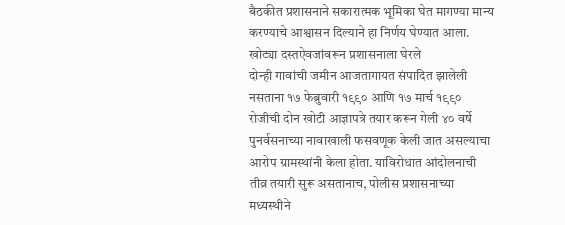बैठकीत प्रशासनाने सकारात्मक भूमिका घेत मागण्या मान्य करण्याचे आश्वासन दिल्याने हा निर्णय घेण्यात आला.
खोट्या दस्तऐवजांवरून प्रशासनाला घेरले
दोन्ही गावांची जमीन आजतागायत संपादित झालेली नसताना १७ फेब्रुवारी १९९० आणि १७ मार्च १९९० रोजीची दोन खोटी आज्ञापत्रे तयार करून गेली ४० वर्षे पुनर्वसनाच्या नावाखाली फसवणूक केली जात असल्याचा आरोप ग्रामस्थांनी केला होता. याविरोधात आंदोलनाची तीव्र तयारी सुरू असतानाच, पोलीस प्रशासनाच्या मध्यस्थीने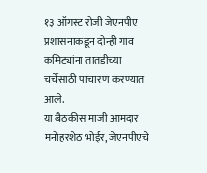१३ ऑगस्ट रोजी जेएनपीए प्रशासनाकडून दोन्ही गाव कमिट्यांना तातडीच्या चर्चेसाठी पाचारण करण्यात आले.
या बैठकीस माजी आमदार मनोहरशेठ भोईर, जेएनपीएचे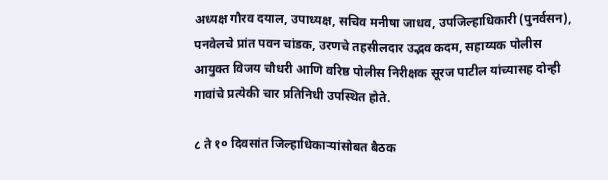अध्यक्ष गौरव दयाल, उपाध्यक्ष, सचिव मनीषा जाधव, उपजिल्हाधिकारी (पुनर्वसन), पनवेलचे प्रांत पवन चांडक, उरणचे तहसीलदार उद्भव कदम, सहाय्यक पोलीस आयुक्त विजय चौधरी आणि वरिष्ठ पोलीस निरीक्षक सूरज पाटील यांच्यासह दोन्ही गावांचे प्रत्येकी चार प्रतिनिधी उपस्थित होते.

८ ते १० दिवसांत जिल्हाधिकाऱ्यांसोबत बैठक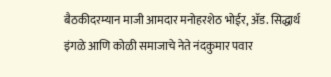बैठकीदरम्यान माजी आमदार मनोहरशेठ भोईर, ॲड. सिद्धार्थ इंगळे आणि कोळी समाजाचे नेते नंदकुमार पवार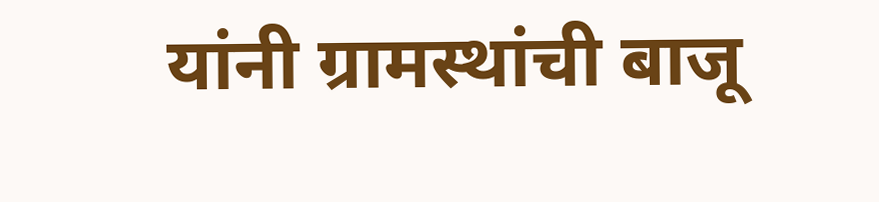यांनी ग्रामस्थांची बाजू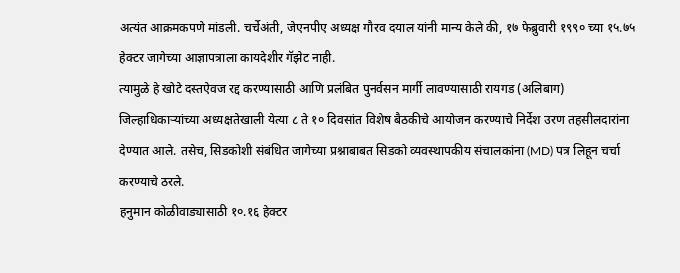अत्यंत आक्रमकपणे मांडली. चर्चेअंती, जेएनपीए अध्यक्ष गौरव दयाल यांनी मान्य केले की, १७ फेब्रुवारी १९९० च्या १५.७५ हेक्टर जागेच्या आज्ञापत्राला कायदेशीर गॅझेट नाही.
त्यामुळे हे खोटे दस्तऐवज रद्द करण्यासाठी आणि प्रलंबित पुनर्वसन मार्गी लावण्यासाठी रायगड (अलिबाग) जिल्हाधिकाऱ्यांच्या अध्यक्षतेखाली येत्या ८ ते १० दिवसांत विशेष बैठकीचे आयोजन करण्याचे निर्देश उरण तहसीलदारांना देण्यात आले. तसेच, सिडकोशी संबंधित जागेच्या प्रश्नाबाबत सिडको व्यवस्थापकीय संचालकांना (MD) पत्र लिहून चर्चा करण्याचे ठरले.
हनुमान कोळीवाड्यासाठी १०.१६ हेक्टर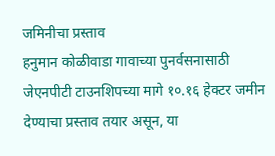जमिनीचा प्रस्ताव
हनुमान कोळीवाडा गावाच्या पुनर्वसनासाठी जेएनपीटी टाउनशिपच्या मागे १०.१६ हेक्टर जमीन देण्याचा प्रस्ताव तयार असून, या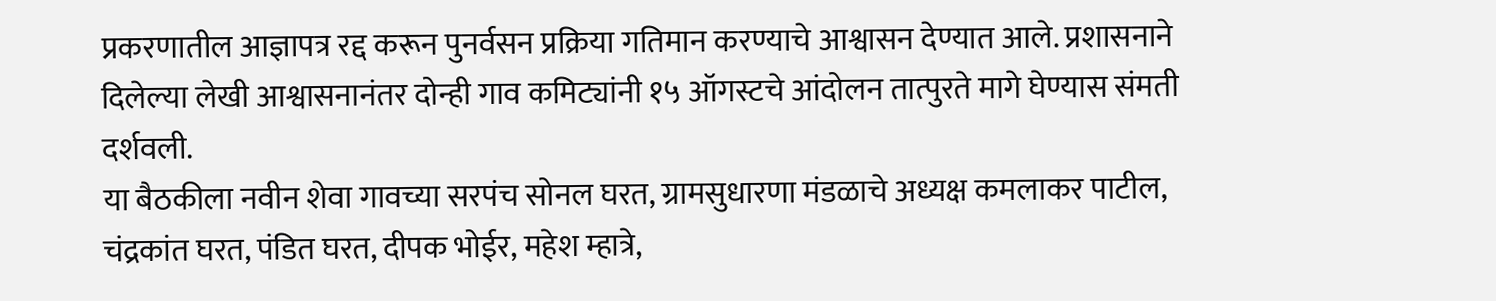प्रकरणातील आज्ञापत्र रद्द करून पुनर्वसन प्रक्रिया गतिमान करण्याचे आश्वासन देण्यात आले. प्रशासनाने दिलेल्या लेखी आश्वासनानंतर दोन्ही गाव कमिट्यांनी १५ ऑगस्टचे आंदोलन तात्पुरते मागे घेण्यास संमती दर्शवली.
या बैठकीला नवीन शेवा गावच्या सरपंच सोनल घरत, ग्रामसुधारणा मंडळाचे अध्यक्ष कमलाकर पाटील, चंद्रकांत घरत, पंडित घरत, दीपक भोईर, महेश म्हात्रे,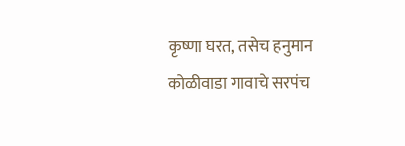कृष्णा घरत, तसेच हनुमान कोळीवाडा गावाचे सरपंच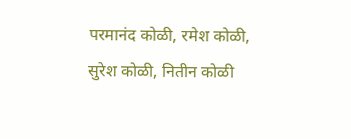परमानंद कोळी, रमेश कोळी, सुरेश कोळी, नितीन कोळी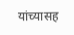यांच्यासह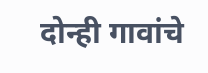दोन्ही गावांचे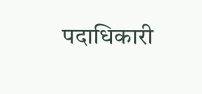पदाधिकारी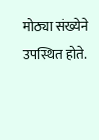मोठ्या संख्येने उपस्थित होते.